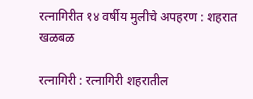रत्नागिरीत १४ वर्षीय मुलीचे अपहरण : शहरात खळबळ

रत्नागिरी : रत्नागिरी शहरातील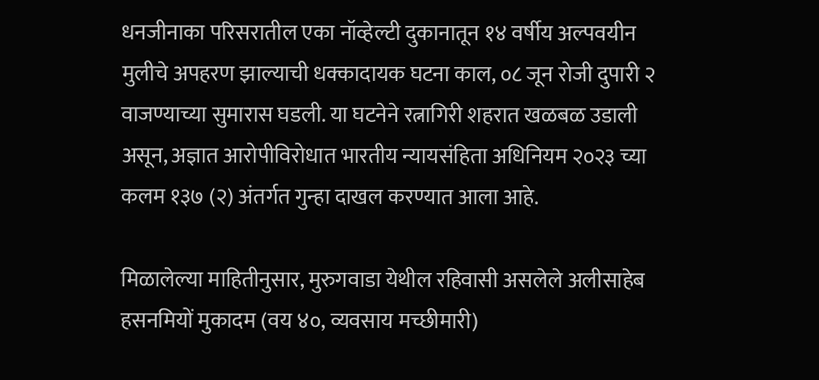धनजीनाका परिसरातील एका नॉव्हेल्टी दुकानातून १४ वर्षीय अल्पवयीन मुलीचे अपहरण झाल्याची धक्कादायक घटना काल, ०८ जून रोजी दुपारी २ वाजण्याच्या सुमारास घडली. या घटनेने रत्नागिरी शहरात खळबळ उडाली असून, अज्ञात आरोपीविरोधात भारतीय न्यायसंहिता अधिनियम २०२३ च्या कलम १३७ (२) अंतर्गत गुन्हा दाखल करण्यात आला आहे.

मिळालेल्या माहितीनुसार, मुरुगवाडा येथील रहिवासी असलेले अलीसाहेब हसनमियों मुकादम (वय ४०, व्यवसाय मच्छीमारी)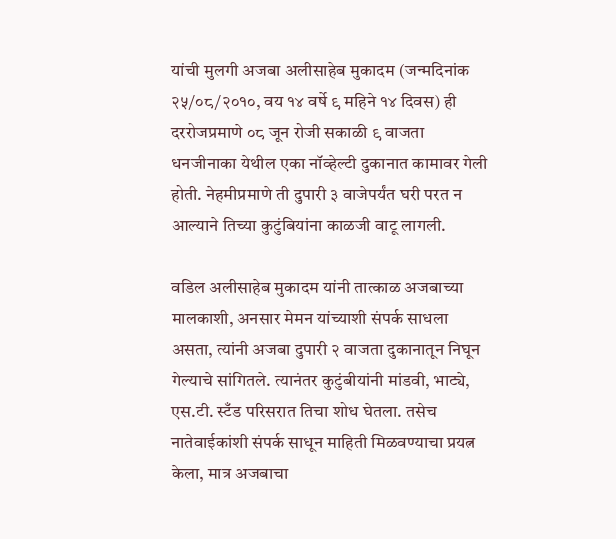यांची मुलगी अजबा अलीसाहेब मुकादम (जन्मदिनांक २५/०८/२०१०, वय १४ वर्षे ९ महिने १४ दिवस) ही दररोजप्रमाणे ०८ जून रोजी सकाळी ९ वाजता धनजीनाका येथील एका नॉव्हेल्टी दुकानात कामावर गेली होती. नेहमीप्रमाणे ती दुपारी ३ वाजेपर्यंत घरी परत न आल्याने तिच्या कुटुंबियांना काळजी वाटू लागली.

वडिल अलीसाहेब मुकादम यांनी तात्काळ अजबाच्या मालकाशी, अनसार मेमन यांच्याशी संपर्क साधला असता, त्यांनी अजबा दुपारी २ वाजता दुकानातून निघून गेल्याचे सांगितले. त्यानंतर कुटुंबीयांनी मांडवी, भाट्ये, एस.टी. स्टँड परिसरात तिचा शोध घेतला. तसेच नातेवाईकांशी संपर्क साधून माहिती मिळवण्याचा प्रयत्न केला, मात्र अजबाचा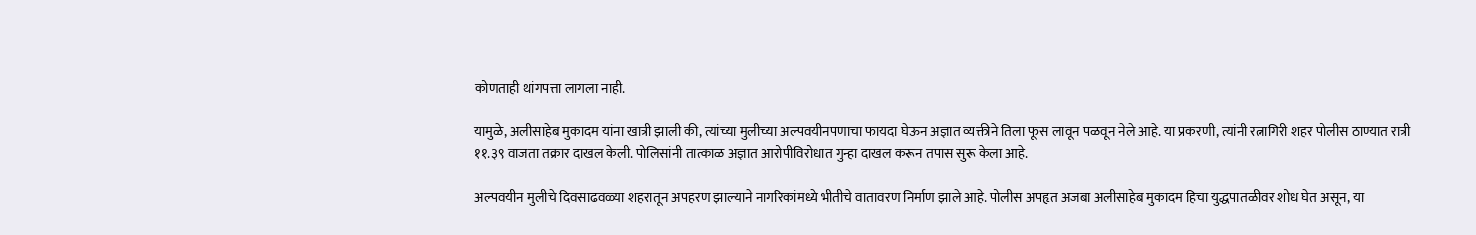कोणताही थांगपत्ता लागला नाही.

यामुळे, अलीसाहेब मुकादम यांना खात्री झाली की, त्यांच्या मुलीच्या अल्पवयीनपणाचा फायदा घेऊन अज्ञात व्यक्तीने तिला फूस लावून पळवून नेले आहे. या प्रकरणी, त्यांनी रत्नागिरी शहर पोलीस ठाण्यात रात्री ११.३९ वाजता तक्रार दाखल केली. पोलिसांनी तात्काळ अज्ञात आरोपीविरोधात गुन्हा दाखल करून तपास सुरू केला आहे.

अल्पवयीन मुलीचे दिवसाढवळ्या शहरातून अपहरण झाल्याने नागरिकांमध्ये भीतीचे वातावरण निर्माण झाले आहे. पोलीस अपहृत अजबा अलीसाहेब मुकादम हिचा युद्धपातळीवर शोध घेत असून, या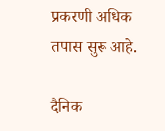प्रकरणी अधिक तपास सुरू आहे.

दैनिक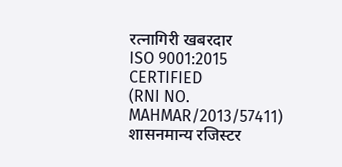रत्नागिरी खबरदार
ISO 9001:2015 CERTIFIED
(RNI NO. MAHMAR/2013/57411)
शासनमान्य रजिस्टर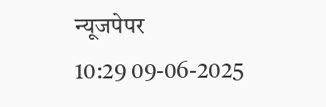न्यूजपेपर
10:29 09-06-2025